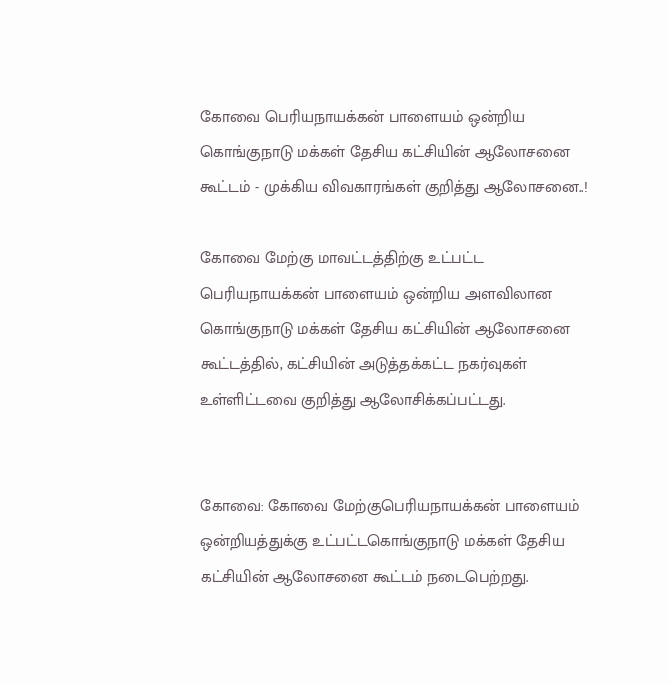கோவை பெரியநாயக்கன் பாளையம் ஒன்றிய கொங்குநாடு மக்கள் தேசிய கட்சியின் ஆலோசனை கூட்டம் - முக்கிய விவகாரங்கள் குறித்து ஆலோசனை..!

கோவை மேற்கு மாவட்டத்திற்கு உட்பட்ட பெரியநாயக்கன் பாளையம் ஒன்றிய அளவிலான கொங்குநாடு மக்கள் தேசிய கட்சியின் ஆலோசனை கூட்டத்தில், கட்சியின் அடுத்தக்கட்ட நகர்வுகள் உள்ளிட்டவை குறித்து ஆலோசிக்கப்பட்டது.


கோவை: கோவை மேற்குபெரியநாயக்கன் பாளையம் ஒன்றியத்துக்கு உட்பட்டகொங்குநாடு மக்கள் தேசிய கட்சியின் ஆலோசனை கூட்டம் நடைபெற்றது.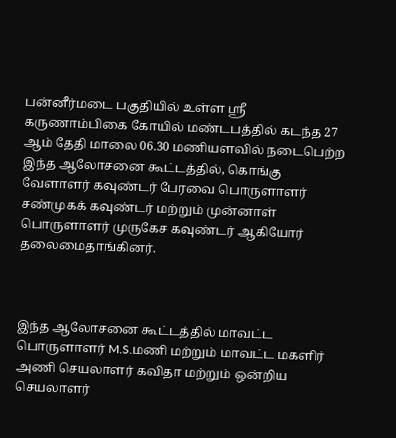பன்னீர்மடை பகுதியில் உள்ள ஸ்ரீ கருணாம்பிகை கோயில் மண்டபத்தில் கடந்த 27 ஆம் தேதி மாலை 06.30 மணியளவில் நடைபெற்ற இந்த ஆலோசனை கூட்டத்தில், கொங்கு வேளாளர் கவுண்டர் பேரவை பொருளாளர் சண்முகக் கவுண்டர் மற்றும் முன்னாள் பொருளாளர் முருகேச கவுண்டர் ஆகியோர் தலைமைதாங்கினர்.



இந்த ஆலோசனை கூட்டத்தில் மாவட்ட பொருளாளர் M.S.மணி மற்றும் மாவட்ட மகளிர் அணி செயலாளர் கவிதா மற்றும் ஒன்றிய செயலாளர்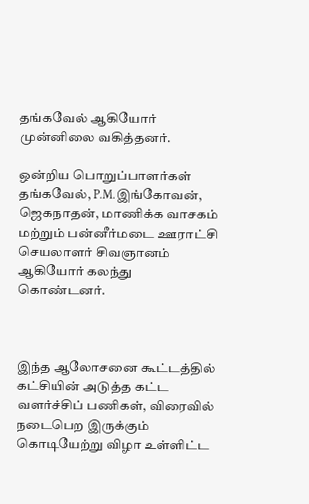தங்கவேல் ஆகியோர் முன்னிலை வகித்தனர்.

ஒன்றிய பொறுப்பாளர்கள் தங்கவேல், P.M.இங்கோவன், ஜெகநாதன், மாணிக்க வாசகம் மற்றும் பன்னீர்மடை ஊராட்சி செயலாளர் சிவஞானம் ஆகியோர் கலந்து கொண்டனர்.



இந்த ஆலோசனை கூட்டத்தில் கட்சியின் அடுத்த கட்ட வளர்ச்சிப் பணிகள், விரைவில் நடைபெற இருக்கும் கொடியேற்று விழா உள்ளிட்ட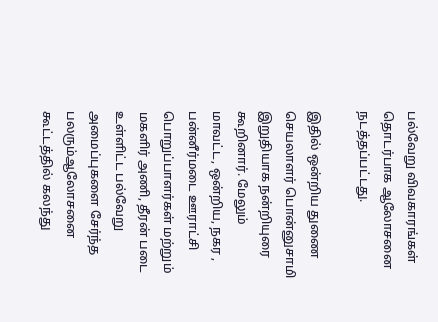பல்வேறு விவகாரங்கள் தொடர்பாக ஆலோசனை நடத்தப்பட்டது.

இதில் ஒன்றிய துணை செயலாளர் பொன்னுசாமி இறுதியாக நன்றியுரை கூறினார். மேலும் மாவட்ட, ஒன்றிய, நகர , பன்னீர்மடை ஊராட்சி பொறுப்பாளர்கள் மற்றும் மகளிர் அணி, தீரன் படை உள்ளிட்ட பல்வேறு அமைப்புகளை சேர்ந்த பலரும்ஆலோசனை கூட்டத்தில் கலந்து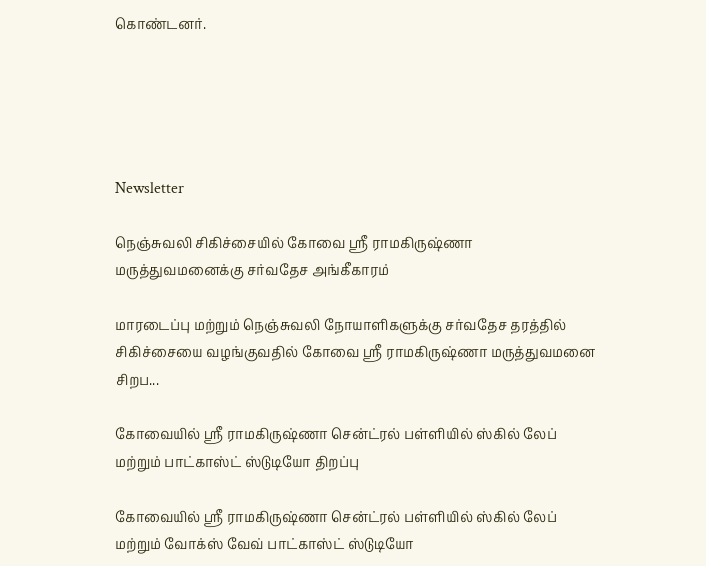கொண்டனர்.





Newsletter

நெஞ்சுவலி சிகிச்சையில் கோவை ஸ்ரீ ராமகிருஷ்ணா மருத்துவமனைக்கு சர்வதேச அங்கீகாரம்

மாரடைப்பு மற்றும் நெஞ்சுவலி நோயாளிகளுக்கு சர்வதேச தரத்தில் சிகிச்சையை வழங்குவதில் கோவை ஸ்ரீ ராமகிருஷ்ணா மருத்துவமனை சிறப...

கோவையில் ஸ்ரீ ராமகிருஷ்ணா சென்ட்ரல் பள்ளியில் ஸ்கில் லேப் மற்றும் பாட்காஸ்ட் ஸ்டுடியோ திறப்பு

கோவையில் ஸ்ரீ ராமகிருஷ்ணா சென்ட்ரல் பள்ளியில் ஸ்கில் லேப் மற்றும் வோக்ஸ் வேவ் பாட்காஸ்ட் ஸ்டுடியோ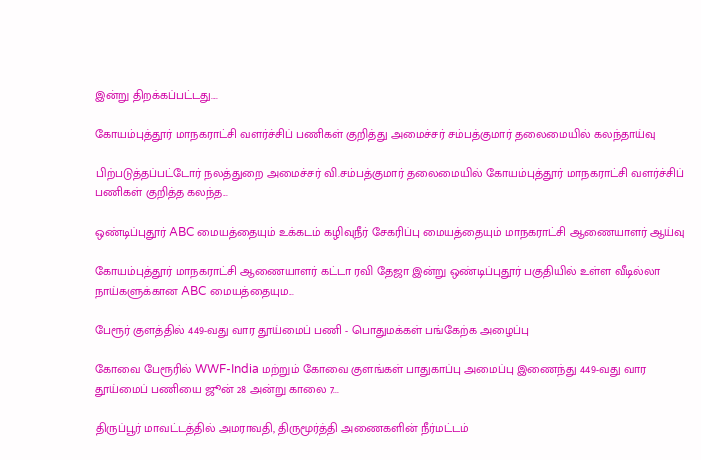இன்று திறக்கப்பட்டது....

கோயம்புத்தூர் மாநகராட்சி வளர்ச்சிப் பணிகள் குறித்து அமைச்சர் சம்பத்குமார் தலைமையில் கலந்தாய்வு

பிற்படுத்தப்பட்டோர் நலத்துறை அமைச்சர் வி.சம்பத்குமார் தலைமையில் கோயம்புத்தூர் மாநகராட்சி வளர்ச்சிப் பணிகள் குறித்த கலந்த...

ஒண்டிப்புதூர் ABC மையத்தையும் உக்கடம் கழிவுநீர் சேகரிப்பு மையத்தையும் மாநகராட்சி ஆணையாளர் ஆய்வு

கோயம்புத்தூர் மாநகராட்சி ஆணையாளர் கட்டா ரவி தேஜா இன்று ஒண்டிப்புதூர் பகுதியில் உள்ள வீடில்லா நாய்களுக்கான ABC மையத்தையும...

பேரூர் குளத்தில் 449-வது வார தூய்மைப் பணி - பொதுமக்கள் பங்கேற்க அழைப்பு

கோவை பேரூரில் WWF-India மற்றும் கோவை குளங்கள் பாதுகாப்பு அமைப்பு இணைந்து 449-வது வார தூய்மைப் பணியை ஜூன் 28 அன்று காலை 7...

திருப்பூர் மாவட்டத்தில் அமராவதி, திருமூர்த்தி அணைகளின் நீர்மட்டம்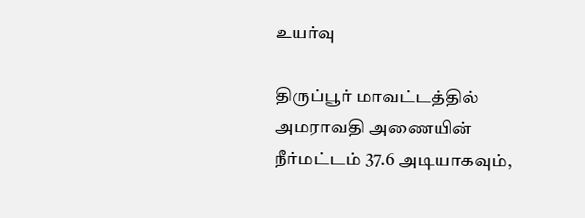உயர்வு

திருப்பூர் மாவட்டத்தில் அமராவதி அணையின் நீர்மட்டம் 37.6 அடியாகவும்,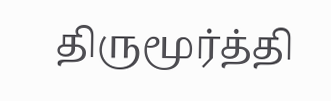திருமூர்த்தி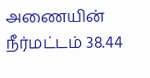அணையின் நீர்மட்டம் 38.44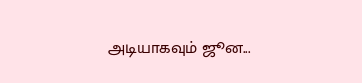அடியாகவும் ஜூன...